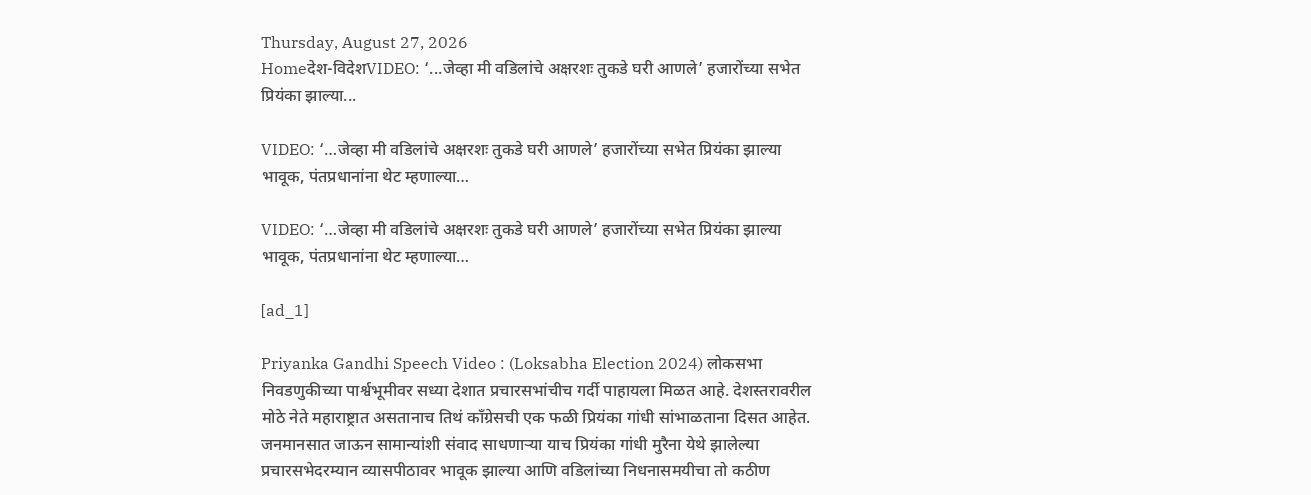Thursday, August 27, 2026
Homeदेश-विदेशVIDEO: ‘...जेव्हा मी वडिलांचे अक्षरशः तुकडे घरी आणले’ हजारोंच्या सभेत प्रियंका झाल्या...

VIDEO: ‘…जेव्हा मी वडिलांचे अक्षरशः तुकडे घरी आणले’ हजारोंच्या सभेत प्रियंका झाल्या भावूक, पंतप्रधानांना थेट म्हणाल्या…

VIDEO: ‘…जेव्हा मी वडिलांचे अक्षरशः तुकडे घरी आणले’ हजारोंच्या सभेत प्रियंका झाल्या भावूक, पंतप्रधानांना थेट म्हणाल्या…

[ad_1]

Priyanka Gandhi Speech Video : (Loksabha Election 2024) लोकसभा निवडणुकीच्या पार्श्वभूमीवर सध्या देशात प्रचारसभांचीच गर्दी पाहायला मिळत आहे. देशस्तरावरील मोठे नेते महाराष्ट्रात असतानाच तिथं काँग्रेसची एक फळी प्रियंका गांधी सांभाळताना दिसत आहेत. जनमानसात जाऊन सामान्यांशी संवाद साधणाऱ्या याच प्रियंका गांधी मुरैना येथे झालेल्या प्रचारसभेदरम्यान व्यासपीठावर भावूक झाल्या आणि वडिलांच्या निधनासमयीचा तो कठीण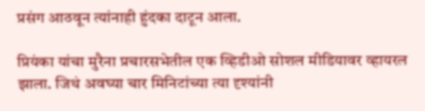प्रसंग आठवून त्यांनाही हुंदका दाटून आला.

प्रियंका यांचा मुरैना प्रचारसभेतील एक व्हिडीओ सोशल मीडियावर व्हायरल झाला. जिथं अवघ्या चार मिनिटांच्या त्या दृश्यांनी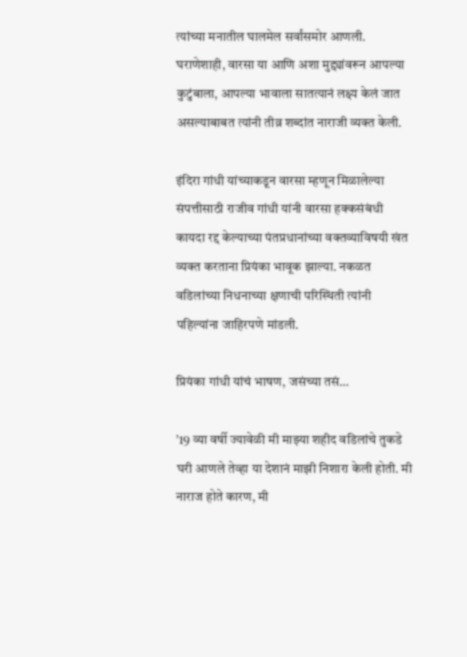त्यांच्या मनातील घालमेल सर्वांसमोर आणली. घराणेशाही, वारसा या आणि अशा मुद्द्यांवरून आपल्या कुटुंबाला, आपल्या भावाला सातत्यानं लक्ष्य केलं जात असल्याबाबत त्यांनी तीव्र शब्दांत नाराजी व्यक्त केली.

इंदिरा गांधी यांच्याकडून वारसा म्हणून मिळालेल्या संपत्तीसाठी राजीव गांधी यांनी वारसा हक्कसंबंधी कायदा रद्द केल्याच्या पंतप्रधानांच्या वक्तव्याविषयी खंत व्यक्त करताना प्रियंका भावूक झाल्या. नकळत वडिलांच्या निधनाच्या क्षणाची परिस्थिती त्यांनी पहिल्यांना जाहिरपणे मांडली.

प्रियंका गांधी यांचं भाषण, जसंच्या तसं…

’19 व्या वर्षी ज्यावेळी मी माझ्या शहीद वडिलांचे तुकडे घरी आणले तेव्हा या देशानं माझी निशारा केली होती. मी नाराज होते कारण, मी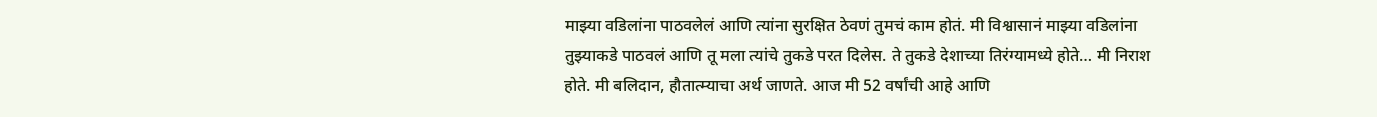माझ्या वडिलांना पाठवलेलं आणि त्यांना सुरक्षित ठेवणं तुमचं काम होतं. मी विश्वासानं माझ्या वडिलांना तुझ्याकडे पाठवलं आणि तू मला त्यांचे तुकडे परत दिलेस. ते तुकडे देशाच्या तिरंग्यामध्ये होते… मी निराश होते. मी बलिदान, हौतात्म्याचा अर्थ जाणते. आज मी 52 वर्षांची आहे आणि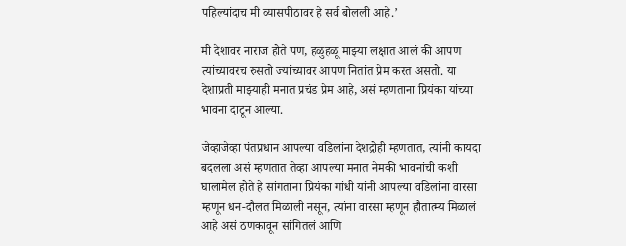पहिल्यांदाच मी व्यासपीठावर हे सर्व बोलली आहे.’

मी देशावर नाराज होते पण, हळुहळू माझ्या लक्षात आलं की आपण त्यांच्यावरच रुसतो ज्यांच्यावर आपण नितांत प्रेम करत असतो. या देशाप्रती माझ्याही मनात प्रचंड प्रेम आहे, असं म्हणताना प्रियंका यांच्या भावना दाटून आल्या.

जेव्हाजेव्हा पंतप्रधान आपल्या वडिलांना देशद्रोही म्हणतात, त्यांनी कायदा बदलला असं म्हणतात तेव्हा आपल्या मनात नेमकी भावनांची कशी घालामेल होते हे सांगताना प्रियंका गांधी यांनी आपल्या वडिलांना वारसा म्हणून धन-दौलत मिळाली नसून, त्यांना वारसा म्हणून हौतात्म्य मिळालं आहे असं ठणकावून सांगितलं आणि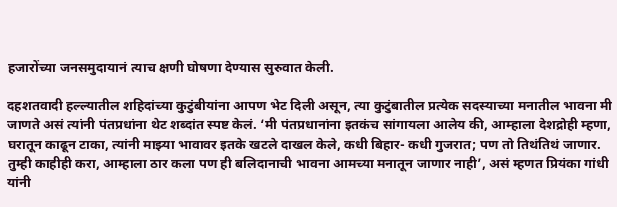हजारोंच्या जनसमुदायानं त्याच क्षणी घोषणा देण्यास सुरुवात केली.

दहशतवादी हल्ल्यातील शहिदांच्या कुटुंबीयांना आपण भेट दिली असून, त्या कुटुंबातील प्रत्येक सदस्याच्या मनातील भावना मी जाणते असं त्यांनी पंतप्रधांना थेट शब्दांत स्पष्ट केलं. ‘मी पंतप्रधानांना इतकंच सांगायला आलेय की, आम्हाला देशद्रोही म्हणा, घरातून काढून टाका, त्यांनी माझ्या भावावर इतके खटले दाखल केले, कधी बिहार- कधी गुजरात; पण तो तिथंतिथं जाणार. तुम्ही काहीही करा, आम्हाला ठार कला पण ही बलिदानाची भावना आमच्या मनातून जाणार नाही’, असं म्हणत प्रियंका गांधी यांनी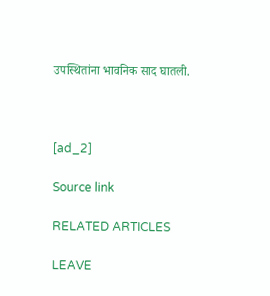उपस्थितांना भावनिक साद घातली.



[ad_2]

Source link

RELATED ARTICLES

LEAVE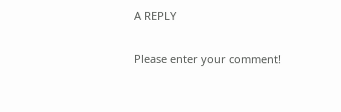A REPLY

Please enter your comment!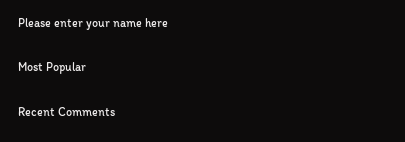Please enter your name here

Most Popular

Recent Comments